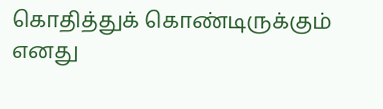கொதித்துக் கொண்டிருக்கும்
எனது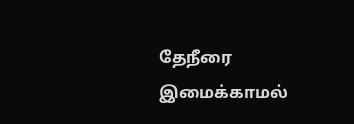தேநீரை
இமைக்காமல்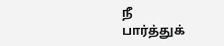நீ
பார்த்துக்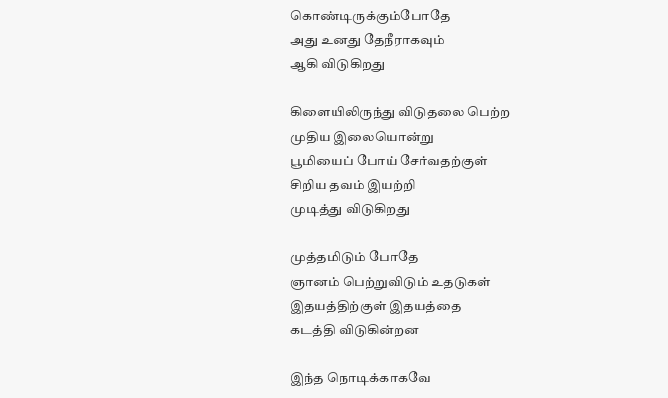கொண்டிருக்கும்போதே
அது உனது தேநீராகவும்
ஆகி விடுகிறது

கிளையிலிருந்து விடுதலை பெற்ற
முதிய இலையொன்று
பூமியைப் போய் சேர்வதற்குள்
சிறிய தவம் இயற்றி
முடித்து விடுகிறது

முத்தமிடும் போதே
ஞானம் பெற்றுவிடும் உதடுகள்
இதயத்திற்குள் இதயத்தை
கடத்தி விடுகின்றன

இந்த நொடிக்காகவே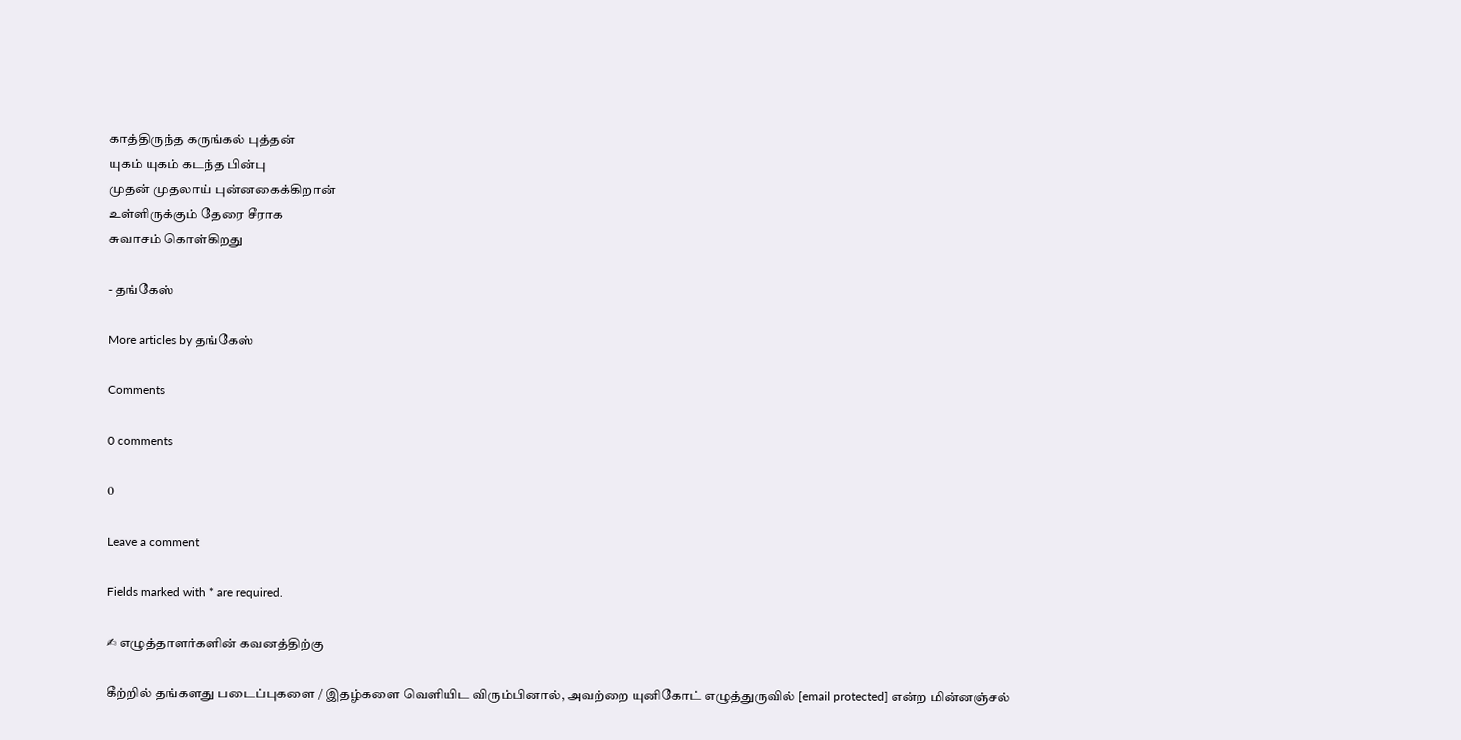காத்திருந்த கருங்கல் புத்தன்
யுகம் யுகம் கடந்த பின்பு
முதன் முதலாய் புன்னகைக்கிறான்
உள்ளிருக்கும் தேரை சீராக
சுவாசம் கொள்கிறது

- தங்கேஸ்

More articles by தங்கேஸ்

Comments

0 comments

0

Leave a comment

Fields marked with * are required.

✍ எழுத்தாளர்களின் கவனத்திற்கு

கீற்றில் தங்களது படைப்புகளை / இதழ்களை வெளியிட விரும்பினால், அவற்றை யுனிகோட் எழுத்துருவில் [email protected] என்ற மின்னஞ்சல்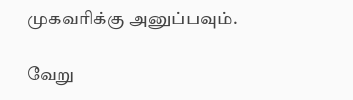முகவரிக்கு அனுப்பவும்.

வேறு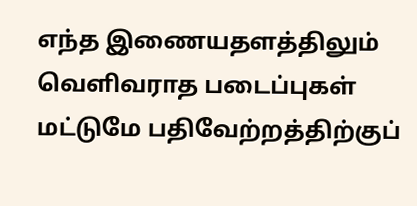எந்த இணையதளத்திலும் வெளிவராத படைப்புகள் மட்டுமே பதிவேற்றத்திற்குப்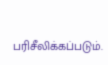பரிசீலிக்கப்படும்.